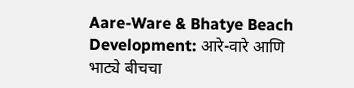Aare-Ware & Bhatye Beach Development: आरे-वारे आणि भाट्ये बीचचा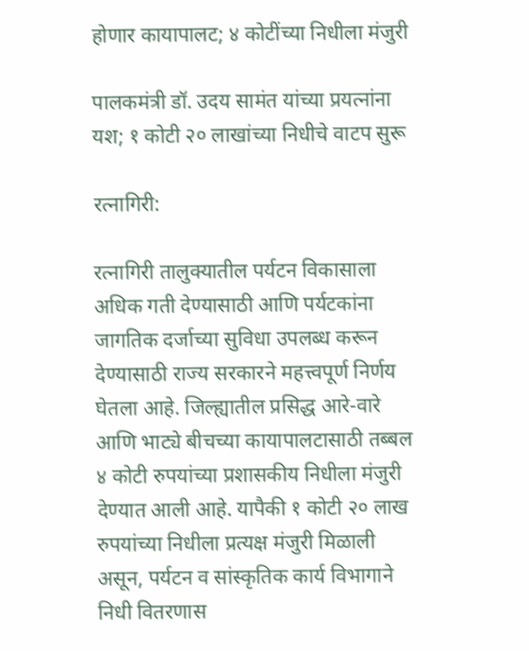होणार कायापालट; ४ कोटींच्या निधीला मंजुरी

पालकमंत्री डॉ. उदय सामंत यांच्या प्रयत्नांना यश; १ कोटी २० लाखांच्या निधीचे वाटप सुरू

रत्नागिरी:

रत्नागिरी तालुक्यातील पर्यटन विकासाला अधिक गती देण्यासाठी आणि पर्यटकांना जागतिक दर्जाच्या सुविधा उपलब्ध करून देण्यासाठी राज्य सरकारने महत्त्वपूर्ण निर्णय घेतला आहे. जिल्ह्यातील प्रसिद्ध आरे-वारे आणि भाट्ये बीचच्या कायापालटासाठी तब्बल ४ कोटी रुपयांच्या प्रशासकीय निधीला मंजुरी देण्यात आली आहे. यापैकी १ कोटी २० लाख रुपयांच्या निधीला प्रत्यक्ष मंजुरी मिळाली असून, पर्यटन व सांस्कृतिक कार्य विभागाने निधी वितरणास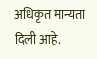अधिकृत मान्यता दिली आहे.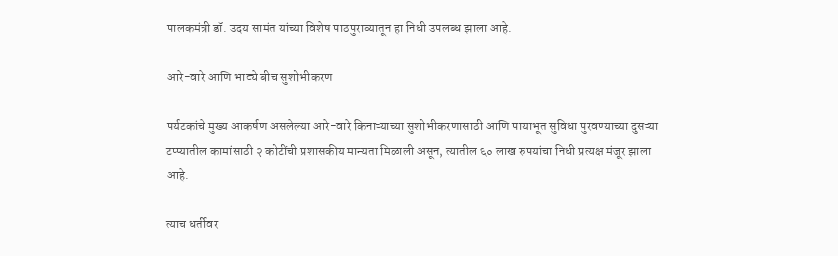पालकमंत्री डॉ. उदय सामंत यांच्या विशेष पाठपुराव्यातून हा निधी उपलब्ध झाला आहे.

आरे-वारे आणि भाट्ये बीच सुशोभीकरण

पर्यटकांचे मुख्य आकर्षण असलेल्या आरे-वारे किनाऱ्याच्या सुशोभीकरणासाठी आणि पायाभूत सुविधा पुरवण्याच्या दुसऱ्या टप्प्यातील कामांसाठी २ कोटींची प्रशासकीय मान्यता मिळाली असून, त्यातील ६० लाख रुपयांचा निधी प्रत्यक्ष मंजूर झाला आहे.

त्याच धर्तीवर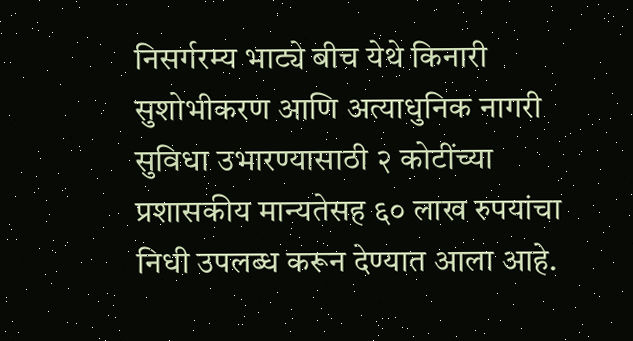निसर्गरम्य भाट्ये बीच येथे किनारी सुशोभीकरण आणि अत्याधुनिक नागरी सुविधा उभारण्यासाठी २ कोटींच्या प्रशासकीय मान्यतेसह ६० लाख रुपयांचा निधी उपलब्ध करून देण्यात आला आहे.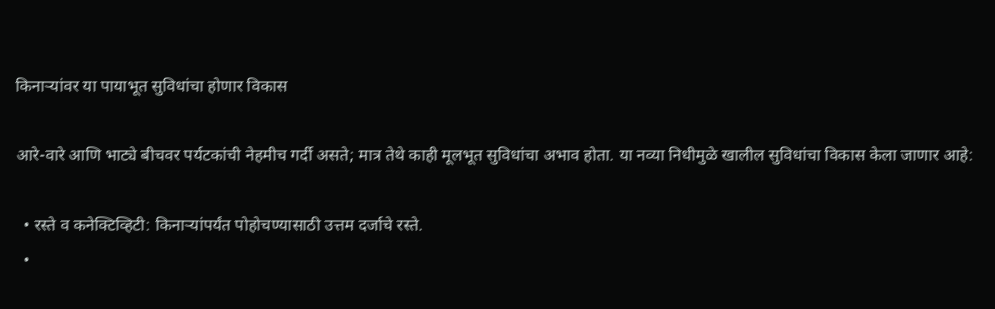किनाऱ्यांवर या पायाभूत सुविधांचा होणार विकास

आरे-वारे आणि भाट्ये बीचवर पर्यटकांची नेहमीच गर्दी असते; मात्र तेथे काही मूलभूत सुविधांचा अभाव होता. या नव्या निधीमुळे खालील सुविधांचा विकास केला जाणार आहे:

  • रस्ते व कनेक्टिव्हिटी: किनाऱ्यांपर्यंत पोहोचण्यासाठी उत्तम दर्जाचे रस्ते.
  •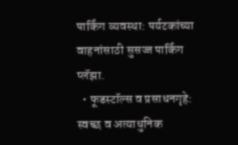पार्किंग व्यवस्था: पर्यटकांच्या वाहनांसाठी सुसज्ज पार्किंग प्लॅझा.
  • फूडस्टॉल्स व प्रसाधनगृहे: स्वच्छ व अत्याधुनिक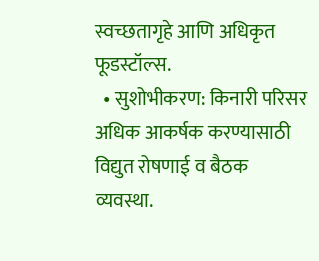स्वच्छतागृहे आणि अधिकृत फूडस्टॉल्स.
  • सुशोभीकरण: किनारी परिसर अधिक आकर्षक करण्यासाठी विद्युत रोषणाई व बैठक व्यवस्था.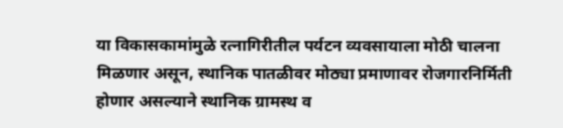या विकासकामांमुळे रत्नागिरीतील पर्यटन व्यवसायाला मोठी चालना मिळणार असून, स्थानिक पातळीवर मोठ्या प्रमाणावर रोजगारनिर्मिती होणार असल्याने स्थानिक ग्रामस्थ व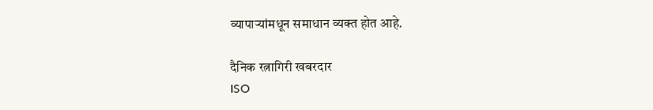व्यापाऱ्यांमधून समाधान व्यक्त होत आहे.

दैनिक रत्नागिरी खबरदार
ISO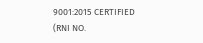9001:2015 CERTIFIED
(RNI NO.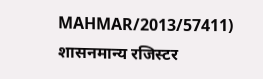MAHMAR/2013/57411)
शासनमान्य रजिस्टर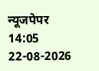न्यूजपेपर
14:05 22-08-2026